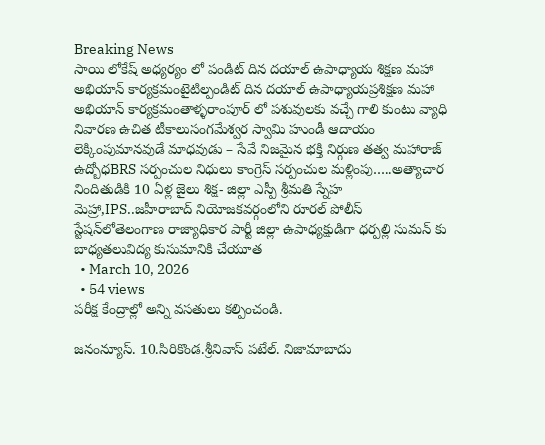Breaking News
సాయి లోకేష్ అధ్యర్యం లో పండిట్ దిన దయాల్ ఉపాధ్యాయ శిక్షణ మహా అభియాన్ కార్యక్రమంటైటిల్పండిట్ దిన దయాల్ ఉపాధ్యాయప్రశిక్షణ మహా అభియాన్ కార్యక్రమంతాళ్ళరాంపూర్ లో పశువులకు వచ్చే గాలి కుంటు వ్యాధి నివారణ ఉచిత టీకాలుసంగమేశ్వర స్వామి హుండీ ఆదాయం లెక్కింపుమానవుడే మాధవుడు – సేవే నిజమైన భక్తి నిర్గుణ తత్వ మహారాజ్ ఉద్బోధBRS సర్పంచుల నిధులు కాంగ్రెస్ సర్పంచుల మళ్లింపు…..అత్యాచార నిందితుడికి 10 ఏళ్ల జైలు శిక్ష- జిల్లా ఎస్పీ శ్రీమతి స్నేహ మెహ్రా,IPS..జహీరాబాద్ నియోజకవర్గంలోని రూరల్ పోలీస్ స్టేషన్‌లోతెలంగాణ రాజ్యాధికార పార్టీ జిల్లా ఉపాధ్యక్షుడిగా ధర్పల్లి సుమన్ కు బాధ్యతలువిద్య కుసుమానికి చేయూత
  • March 10, 2026
  • 54 views
పరీక్ష కేంద్రాల్లో అన్ని వసతులు కల్పించండి.

జనంన్యూస్. 10.సిరికొండ.శ్రీనివాస్ పటేల్. నిజామాబాదు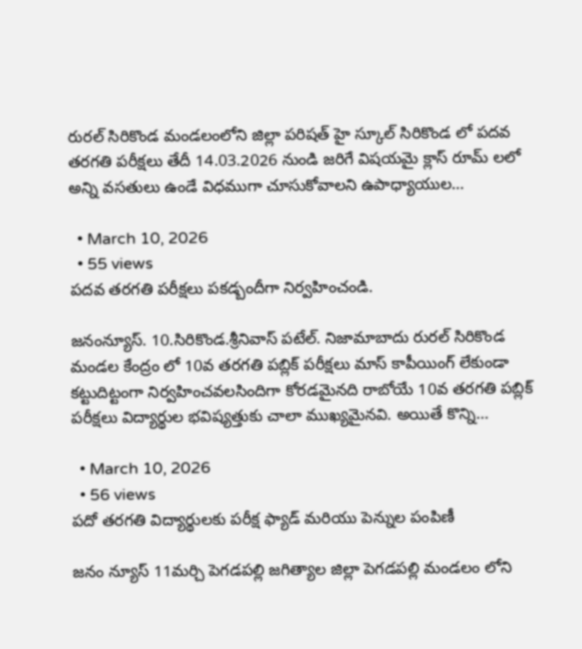రురల్ సిరికొండ మండలంలోని జిల్లా పరిషత్ హై స్కూల్ సిరికొండ లో పదవ తరగతి పరీక్షలు తేదీ 14.03.2026 నుండి జరిగే విషయమై క్లాస్ రూమ్ లలో అన్ని వసతులు ఉండే విధముగా చూసుకోవాలని ఉపాధ్యాయుల…

  • March 10, 2026
  • 55 views
పదవ తరగతి పరీక్షలు పకడ్బందీగా నిర్వహించండి.

జనంన్యూస్. 10.సిరికొండ.శ్రీనివాస్ పటేల్. నిజామాబాదు రురల్ సిరికొండ మండల కేంద్రం లో 10వ తరగతి పబ్లిక్ పరీక్షలు మాస్ కాపీయింగ్ లేకుండా కట్టుదిట్టంగా నిర్వహించవలసిందిగా కోరడమైనది రాబోయే 10వ తరగతి పబ్లిక్ పరీక్షలు విద్యార్థుల భవిష్యత్తుకు చాలా ముఖ్యమైనవి. అయితే కొన్ని…

  • March 10, 2026
  • 56 views
పదో తరగతి విద్యార్థులకు పరీక్ష ఫ్యాడ్ మరియు పెన్నుల పంపిణీ

జనం న్యూస్ 11మర్చి పెగడపల్లి జగిత్యాల జిల్లా పెగడపల్లి మండలం లోని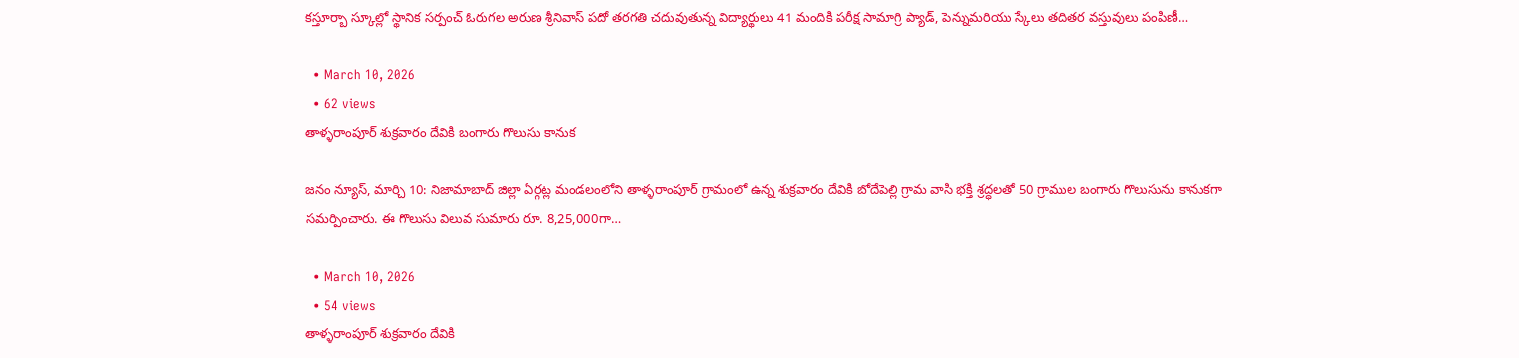కస్తూర్బా స్కూల్లో స్థానిక సర్పంచ్ ఓరుగల అరుణ శ్రీనివాస్ పదో తరగతి చదువుతున్న విద్యార్థులు 41 మందికి పరీక్ష సామాగ్రి ప్యాడ్, పెన్నుమరియు స్కేలు తదితర వస్తువులు పంపిణీ…

  • March 10, 2026
  • 62 views
తాళ్ళరాంపూర్ శుక్రవారం దేవికి బంగారు గొలుసు కానుక

జనం న్యూస్, మార్చి 10: నిజామాబాద్ జిల్లా ఏర్గట్ల మండలంలోని తాళ్ళరాంపూర్ గ్రామంలో ఉన్న శుక్రవారం దేవికి బోదేపెల్లి గ్రామ వాసి భక్తి శ్రద్ధలతో 50 గ్రాముల బంగారు గొలుసును కానుకగా సమర్పించారు. ఈ గొలుసు విలువ సుమారు రూ. 8,25,000గా…

  • March 10, 2026
  • 54 views
తాళ్ళరాంపూర్ శుక్రవారం దేవికి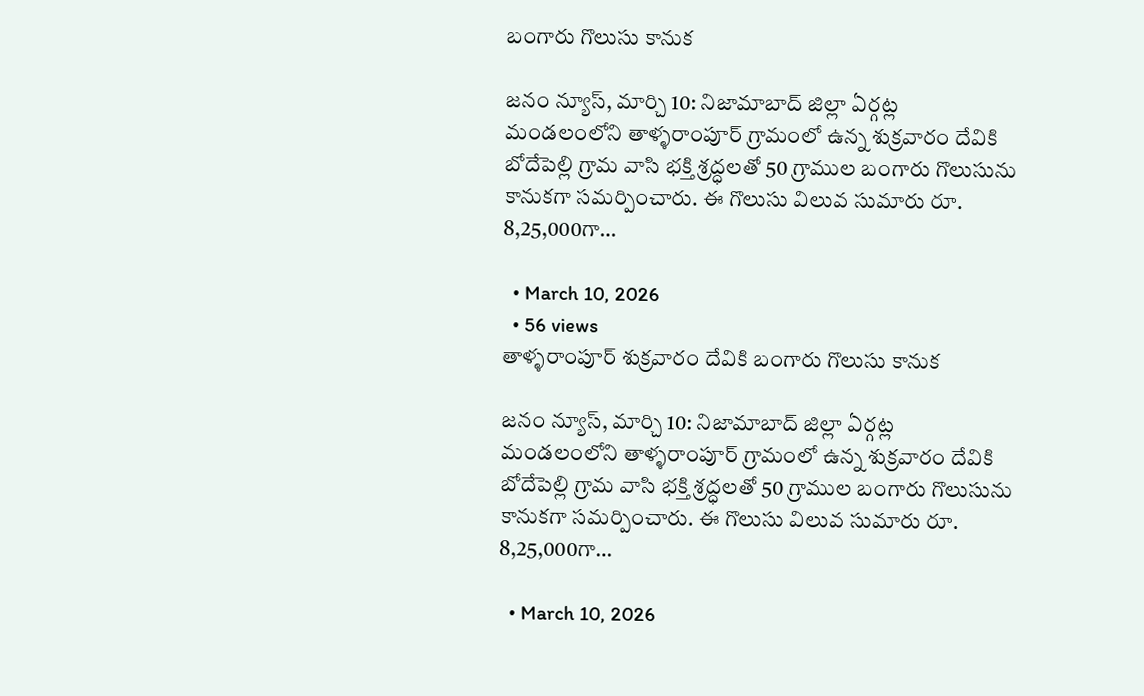బంగారు గొలుసు కానుక

జనం న్యూస్, మార్చి 10: నిజామాబాద్ జిల్లా ఏర్గట్ల మండలంలోని తాళ్ళరాంపూర్ గ్రామంలో ఉన్న శుక్రవారం దేవికి బోదేపెల్లి గ్రామ వాసి భక్తి శ్రద్ధలతో 50 గ్రాముల బంగారు గొలుసును కానుకగా సమర్పించారు. ఈ గొలుసు విలువ సుమారు రూ. 8,25,000గా…

  • March 10, 2026
  • 56 views
తాళ్ళరాంపూర్ శుక్రవారం దేవికి బంగారు గొలుసు కానుక

జనం న్యూస్, మార్చి 10: నిజామాబాద్ జిల్లా ఏర్గట్ల మండలంలోని తాళ్ళరాంపూర్ గ్రామంలో ఉన్న శుక్రవారం దేవికి బోదేపెల్లి గ్రామ వాసి భక్తి శ్రద్ధలతో 50 గ్రాముల బంగారు గొలుసును కానుకగా సమర్పించారు. ఈ గొలుసు విలువ సుమారు రూ. 8,25,000గా…

  • March 10, 2026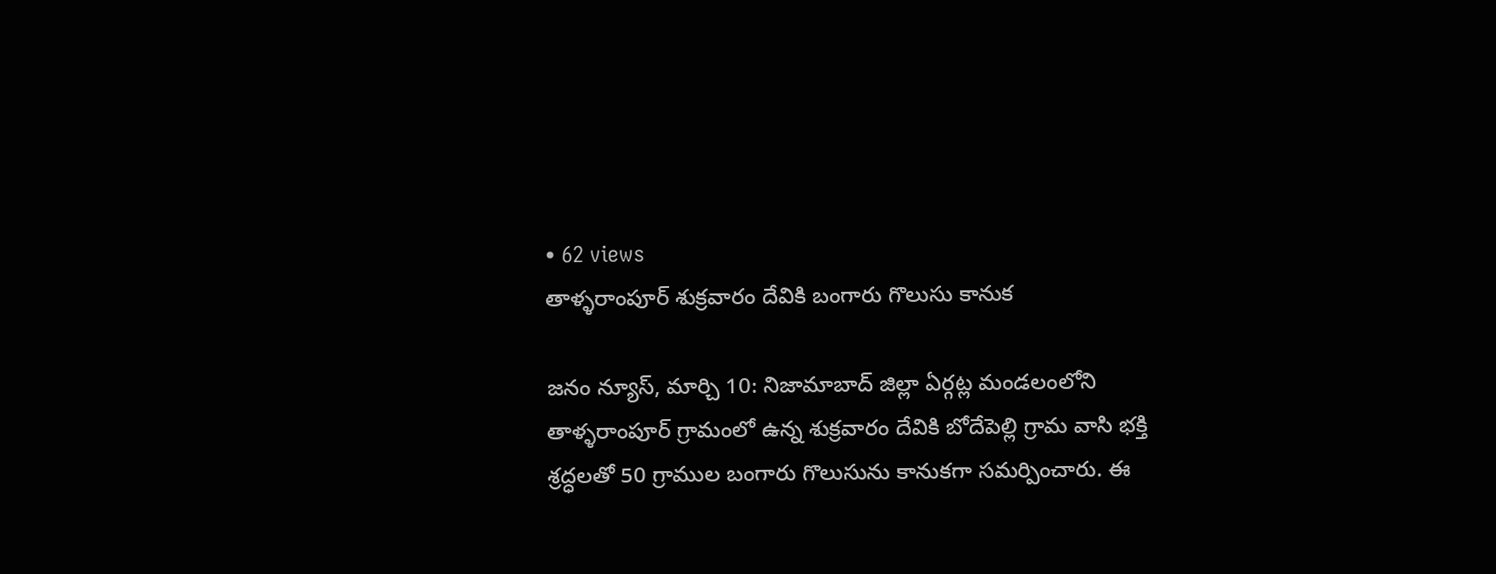• 62 views
తాళ్ళరాంపూర్ శుక్రవారం దేవికి బంగారు గొలుసు కానుక

జనం న్యూస్, మార్చి 10: నిజామాబాద్ జిల్లా ఏర్గట్ల మండలంలోని తాళ్ళరాంపూర్ గ్రామంలో ఉన్న శుక్రవారం దేవికి బోదేపెల్లి గ్రామ వాసి భక్తి శ్రద్ధలతో 50 గ్రాముల బంగారు గొలుసును కానుకగా సమర్పించారు. ఈ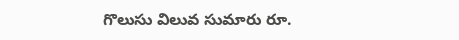గొలుసు విలువ సుమారు రూ.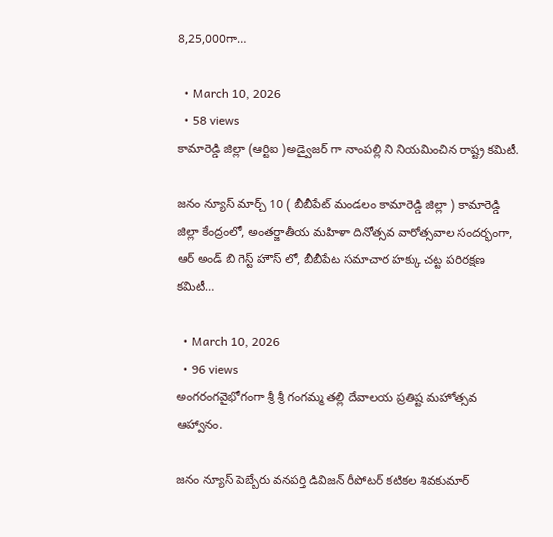8,25,000గా…

  • March 10, 2026
  • 58 views
కామారెడ్డి జిల్లా (ఆర్టిఐ )అడ్వైజర్ గా నాంపల్లి ని నియమించిన రాష్ట్ర కమిటీ.

జనం న్యూస్ మార్చ్ 10 ( బీబీపేట్ మండలం కామారెడ్డి జిల్లా ) కామారెడ్డి జిల్లా కేంద్రంలో, అంతర్జాతీయ మహిళా దినోత్సవ వారోత్సవాల సందర్భంగా, ఆర్ అండ్ బి గెస్ట్ హౌస్ లో, బీబీపేట సమాచార హక్కు చట్ట పరిరక్షణ కమిటీ…

  • March 10, 2026
  • 96 views
అంగరంగవైభోగంగా శ్రీ శ్రీ గంగమ్మ తల్లి దేవాలయ ప్రతిష్ట మహోత్సవ ఆహ్వానం.

జనం న్యూస్ పెబ్బేరు వనపర్తి డివిజన్ రీపోటర్ కటికల శివకుమార్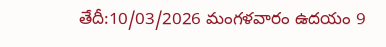తేదీ:10/03/2026 మంగళవారం ఉదయం 9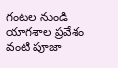గంటల నుండి యాగశాల ప్రవేశం వంటి పూజా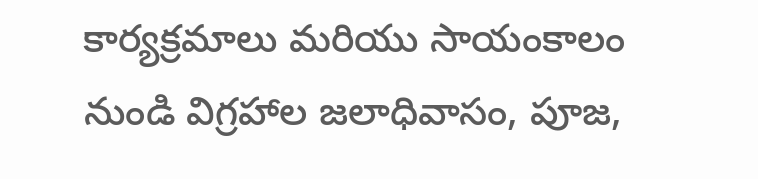కార్యక్రమాలు మరియు సాయంకాలం నుండి విగ్రహాల జలాధివాసం, పూజ,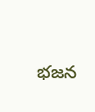భజన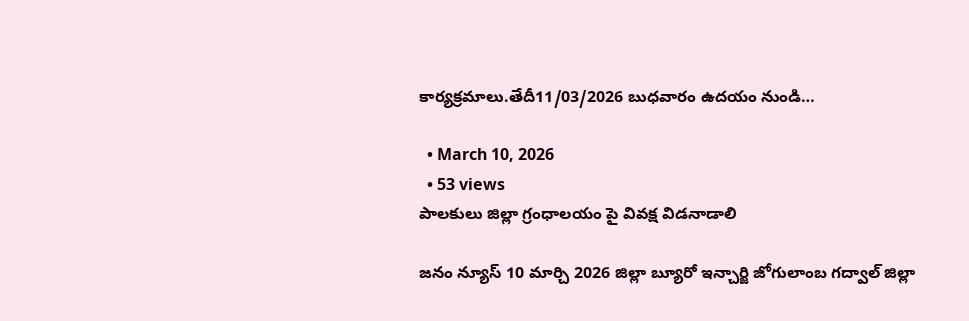కార్యక్రమాలు.తేదీ11/03/2026 బుధవారం ఉదయం నుండి…

  • March 10, 2026
  • 53 views
పాలకులు జిల్లా గ్రంధాలయం పై వివక్ష విడనాడాలి

జనం న్యూస్ 10 మార్చి 2026 జిల్లా బ్యూరో ఇన్చార్జి జోగులాంబ గద్వాల్ జిల్లా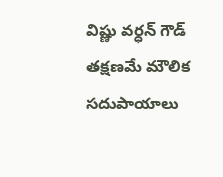విష్ణు వర్ధన్ గౌడ్ తక్షణమే మౌలిక సదుపాయాలు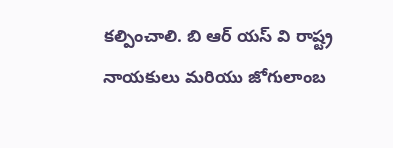కల్పించాలి. బి ఆర్ యస్ వి రాష్ట్ర నాయకులు మరియు జోగులాంబ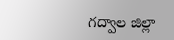గద్వాల జిల్లా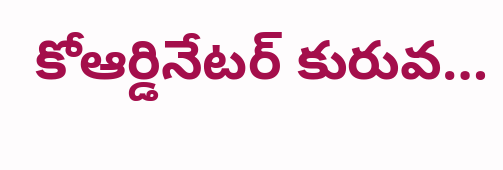కోఆర్డినేటర్ కురువ…